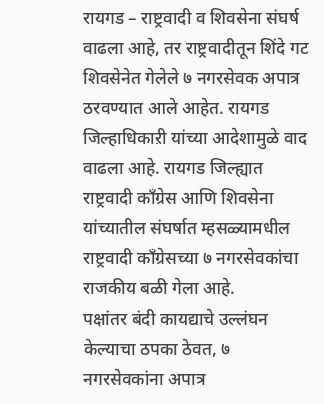रायगड – राष्ट्रवादी व शिवसेना संघर्ष वाढला आहे, तर राष्ट्रवादीतून शिंदे गट शिवसेनेत गेलेले ७ नगरसेवक अपात्र ठरवण्यात आले आहेत. रायगड जिल्हाधिकाऱी यांच्या आदेशामुळे वाद वाढला आहे. रायगड जिल्ह्यात राष्ट्रवादी काँग्रेस आणि शिवसेना यांच्यातील संघर्षात म्हसळ्यामधील राष्ट्रवादी काँग्रेसच्या ७ नगरसेवकांचा राजकीय बळी गेला आहे.
पक्षांतर बंदी कायद्याचे उल्लंघन केल्याचा ठपका ठेवत, ७ नगरसेवकांना अपात्र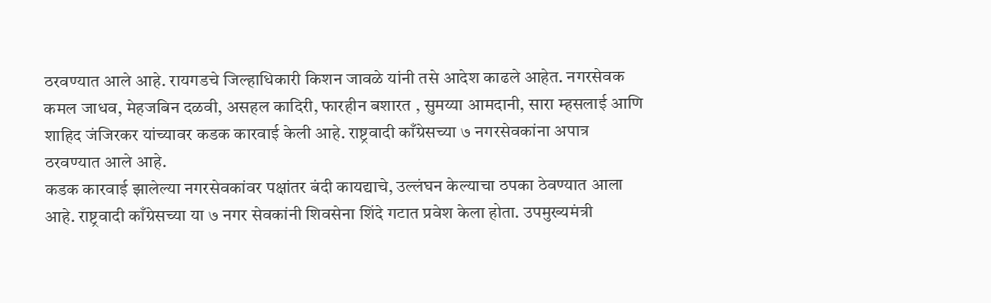ठरवण्यात आले आहे. रायगडचे जिल्हाधिकारी किशन जावळे यांनी तसे आदेश काढले आहेत. नगरसेवक कमल जाधव, मेहजबिन दळवी, असहल कादिरी, फारहीन बशारत , सुमय्या आमदानी, सारा म्हसलाई आणि शाहिद जंजिरकर यांच्यावर कडक कारवाई केली आहे. राष्ट्रवादी काँग्रेसच्या ७ नगरसेवकांना अपात्र ठरवण्यात आले आहे.
कडक कारवाई झालेल्या नगरसेवकांवर पक्षांतर बंदी कायद्याचे, उल्लंघन केल्याचा ठपका ठेवण्यात आला आहे. राष्ट्रवादी काँग्रेसच्या या ७ नगर सेवकांनी शिवसेना शिंदे गटात प्रवेश केला होता. उपमुख्यमंत्री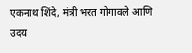एकनाथ शिंदे, मंत्री भरत गोगावले आणि उदय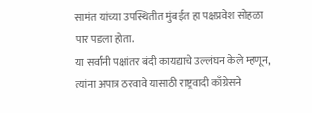सामंत यांच्या उपस्थितीत मुंबईत हा पक्षप्रवेश सोहळा पार पडला होता.
या सर्वांनी पक्षांतर बंदी कायद्याचे उल्लंघन केले म्हणून, त्यांना अपात्र ठरवावे यासाठी राष्ट्रवादी काँग्रेसने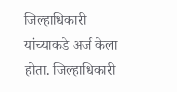जिल्हाधिकारी यांच्याकडे अर्ज केला होता. जिल्हाधिकारी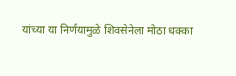यांच्या या निर्णयामुळे शिवसेनेला मोठा धक्का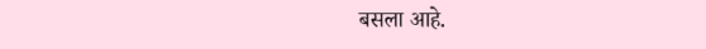बसला आहे.